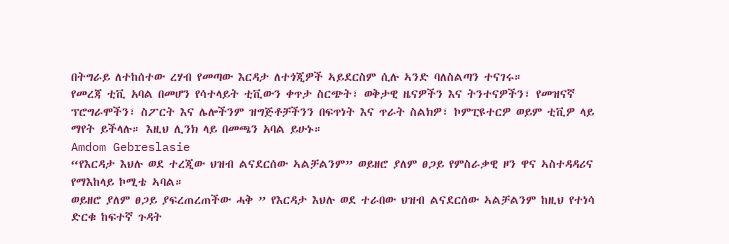በትግራይ ለተከሰተው ረሃብ የመጣው እርዳታ ለተጎጂዎች ኣይደርስም ሲሉ ኣንድ ባለስልጣን ተናገሩ።
የመረጃ ቲቪ አባል በመሆን የሳተላይት ቲቪውን ቀጥታ ስርጭት፣ ወቅታዊ ዜናዎችን እና ትንተናዎችን፣ የመዝናኛ ፕሮግራሞችን፣ ስፖርት እና ሌሎችንም ዝግጅቶቻችንን በፍጥነት እና ጥራት ስልክዎ፣ ኮምፒዩተርዎ ወይም ቲቪዎ ላይ ማየት ይችላሉ። እዚህ ሊንክ ላይ በመጫን አባል ይሁኑ።
Amdom Gebreslasie
“የእርዳታ እህሉ ወደ ተረጂው ህዝብ ልናደርሰው ኣልቻልንም” ወይዘሮ ያለም ፀጋይ የምስራቃዊ ዞን ዋና ኣስተዳዳሪና የማእከላይ ኮሚቴ ኣባል።
ወይዘሮ ያለም ፀጋይ ያፍረጠረጠችው ሓቅ ” የእርዳታ እህሉ ወደ ተራበው ህዝብ ልናደርሰው ኣልቻልንም ከዚህ የተነሳ ድርቁ ከፍተኛ ጉዳት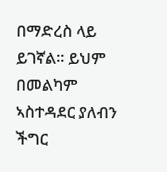በማድረስ ላይ ይገኛል። ይህም በመልካም ኣስተዳደር ያለብን ችግር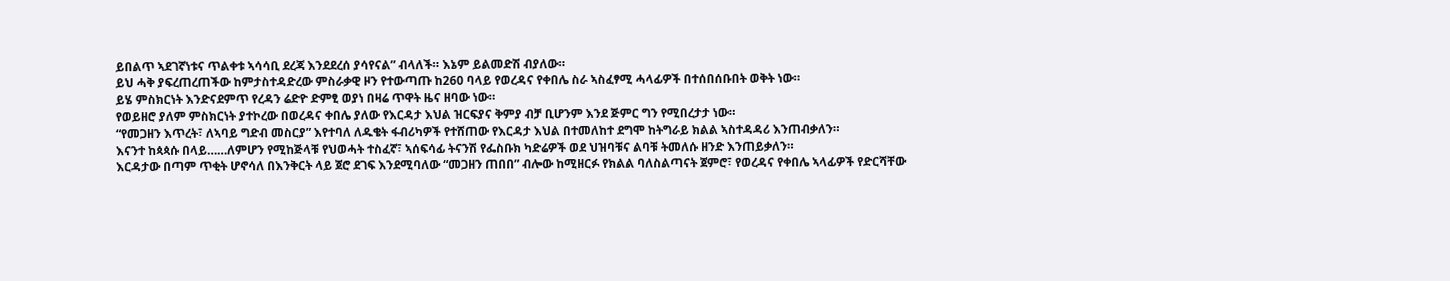ይበልጥ ኣደገኛነቱና ጥልቀቱ ኣሳሳቢ ደረጃ እንደደረሰ ያሳየናል” ብላለች። እኔም ይልመድሽ ብያለው።
ይህ ሓቅ ያፍረጠረጠችው ከምታስተዳድረው ምስራቃዊ ዞን የተውጣጡ ከ260 ባላይ የወረዳና የቀበሌ ስራ ኣስፈፃሚ ሓላፊዎች በተሰበሰቡበት ወቅት ነው።
ይሄ ምስክርነት እንድናደምጥ የረዳን ሬድዮ ድምፂ ወያነ በዛሬ ጥዋት ዜና ዘባው ነው።
የወይዘሮ ያለም ምስክርነት ያተኮረው በወረዳና ቀበሌ ያለው የእርዳታ እህል ዝርፍያና ቅምያ ብቻ ቢሆንም እንደ ጅምር ግን የሚበረታታ ነው።
“የመጋዘን እጥረት፣ ለኣባይ ግድብ መስርያ” እየተባለ ለዱቄት ፋብሪካዎች የተሸጠው የእርዳታ እህል በተመለከተ ደግሞ ከትግራይ ክልል ኣስተዳዳሪ እንጠብቃለን።
እናንተ ከጳጳሱ በላይ……ለምሆን የሚከጅላቹ የህወሓት ተስፈኛ፣ ኣሰፍሳፊ ትናንሽ የፌስቡክ ካድሬዎች ወደ ህዝባቹና ልባቹ ትመለሱ ዘንድ እንጠይቃለን።
እርዳታው በጣም ጥቂት ሆኖሳለ በእንቅርት ላይ ጀሮ ደገፍ እንደሚባለው “መጋዘን ጠበበ” ብሎው ከሚዘርፉ የክልል ባለስልጣናት ጀምሮ፣ የወረዳና የቀበሌ ኣላፊዎች የድርሻቸው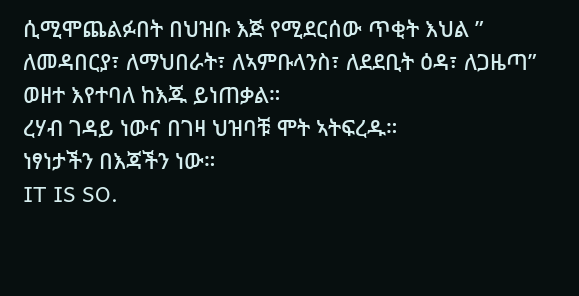ሲሚሞጨልፉበት በህዝቡ እጅ የሚደርሰው ጥቂት እህል ” ለመዳበርያ፣ ለማህበራት፣ ለኣምቡላንስ፣ ለደደቢት ዕዳ፣ ለጋዜጣ” ወዘተ እየተባለ ከእጁ ይነጠቃል።
ረሃብ ገዳይ ነውና በገዛ ህዝባቹ ሞት ኣትፍረዱ።
ነፃነታችን በእጃችን ነው።
IT IS SO.